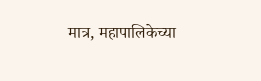मात्र, महापालिकेच्या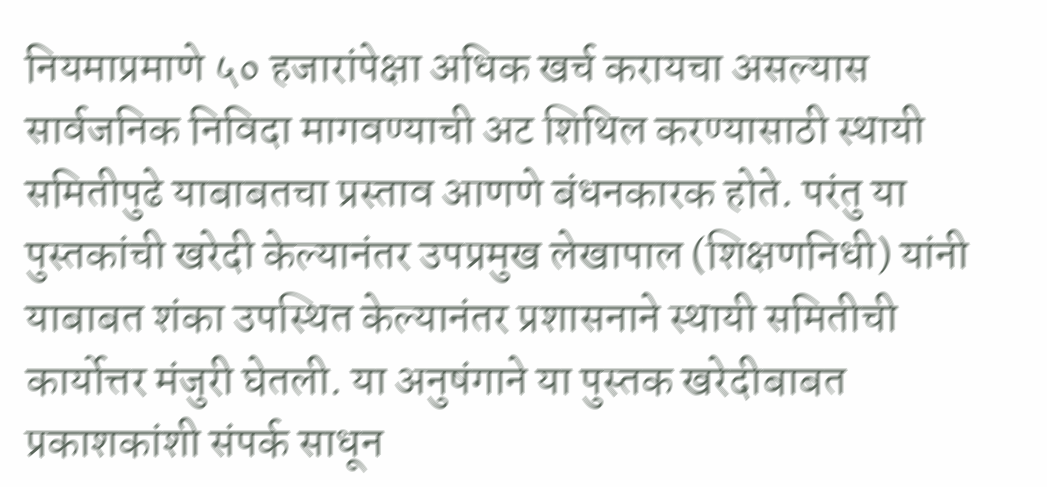नियमाप्रमाणे ५० हजारांपेक्षा अधिक खर्च करायचा असल्यास सार्वजनिक निविदा मागवण्याची अट शिथिल करण्यासाठी स्थायी समितीपुढे याबाबतचा प्रस्ताव आणणे बंधनकारक होते. परंतु या पुस्तकांची खरेदी केल्यानंतर उपप्रमुख लेखापाल (शिक्षणनिधी) यांनी याबाबत शंका उपस्थित केल्यानंतर प्रशासनाने स्थायी समितीची कार्योत्तर मंजुरी घेतली. या अनुषंगाने या पुस्तक खरेदीबाबत प्रकाशकांशी संपर्क साधून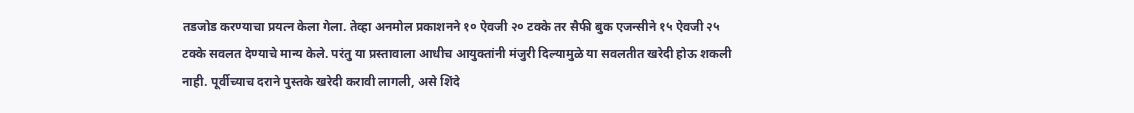तडजोड करण्याचा प्रयत्न केला गेला. तेव्हा अनमोल प्रकाशनने १० ऐवजी २० टक्के तर सैफी बुक एजन्सीने १५ ऐवजी २५ टक्के सवलत देण्याचे मान्य केले. परंतु या प्रस्तावाला आधीच आयुक्तांनी मंजुरी दिल्यामुळे या सवलतीत खरेदी होऊ शकली नाही. पूर्वीच्याच दराने पुस्तके खरेदी करावी लागली, असे शिंदे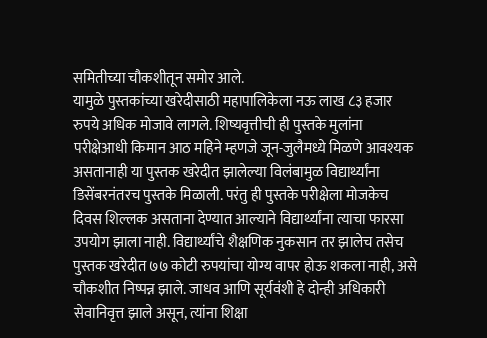समितीच्या चौकशीतून समोर आले.
यामुळे पुस्तकांच्या खरेदीसाठी महापालिकेला नऊ लाख ८३ हजार रुपये अधिक मोजावे लागले. शिष्यवृत्तीची ही पुस्तके मुलांना परीक्षेआधी किमान आठ महिने म्हणजे जून-जुलैमध्ये मिळणे आवश्यक असतानाही या पुस्तक खरेदीत झालेल्या विलंबामुळ विद्यार्थ्यांना डिसेंबरनंतरच पुस्तके मिळाली. परंतु ही पुस्तके परीक्षेला मोजकेच दिवस शिल्लक असताना देण्यात आल्याने विद्यार्थ्यांना त्याचा फारसा उपयोग झाला नाही. विद्यार्थ्यांचे शैक्षणिक नुकसान तर झालेच तसेच पुस्तक खरेदीत ७७ कोटी रुपयांचा योग्य वापर होऊ शकला नाही, असे चौकशीत निष्पन्न झाले. जाधव आणि सूर्यवंशी हे दोन्ही अधिकारी सेवानिवृत्त झाले असून, त्यांना शिक्षा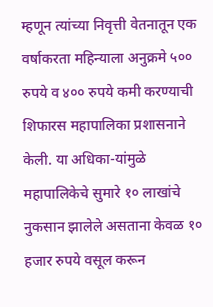म्हणून त्यांच्या निवृत्ती वेतनातून एक वर्षाकरता महिन्याला अनुक्रमे ५०० रुपये व ४०० रुपये कमी करण्याची शिफारस महापालिका प्रशासनाने केली. या अधिका-यांमुळे महापालिकेचे सुमारे १० लाखांचे नुकसान झालेले असताना केवळ १० हजार रुपये वसूल करून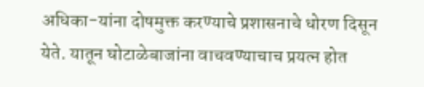अधिका-यांना दोषमुक्त करण्याचे प्रशासनाचे धोरण दिसून येते. यातून घोटाळेबाजांना वाचवण्याचाच प्रयत्न होत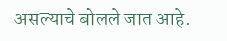असल्याचे बोलले जात आहे.